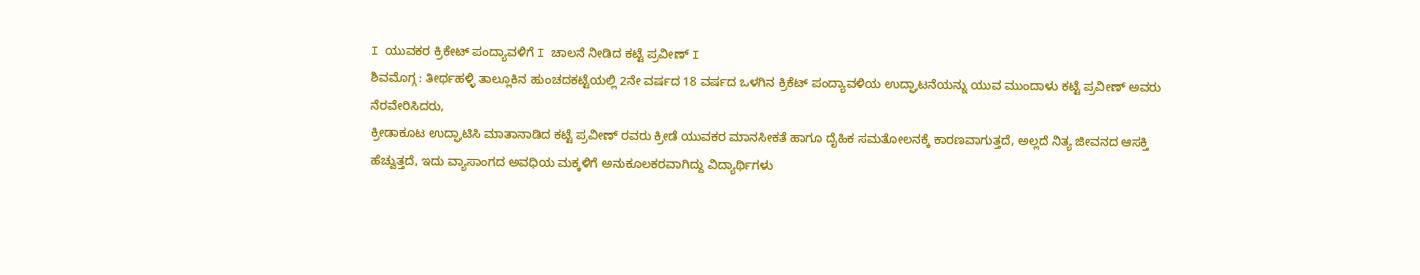I ಯುವಕರ ಕ್ರಿಕೇಟ್ ಪಂದ್ಯಾವಳಿಗೆ I ಚಾಲನೆ ನೀಡಿದ ಕಟ್ಟೆ ಪ್ರವೀಣ್ I
ಶಿವಮೊಗ್ಗ : ತೀರ್ಥಹಳ್ಳಿ ತಾಲ್ಲೂಕಿನ ಹುಂಚದಕಟ್ಟೆಯಲ್ಲಿ 2ನೇ ವರ್ಷದ 18 ವರ್ಷದ ಒಳಗಿನ ಕ್ರಿಕೆಟ್ ಪಂದ್ಯಾವಳಿಯ ಉದ್ಘಾಟನೆಯನ್ನು ಯುವ ಮುಂದಾಳು ಕಟ್ಟೆ ಪ್ರವೀಣ್ ಅವರು ನೆರವೇರಿಸಿದರು,
ಕ್ರೀಡಾಕೂಟ ಉದ್ಘಾಟಿಸಿ ಮಾತಾನಾಡಿದ ಕಟ್ಟೆ ಪ್ರವೀಣ್ ರವರು ಕ್ರೀಡೆ ಯುವಕರ ಮಾನಸೀಕತೆ ಹಾಗೂ ದೈಹಿಕ ಸಮತೋಲನಕ್ಕೆ ಕಾರಣವಾಗುತ್ತದೆ, ಅಲ್ಲದೆ ನಿತ್ಯ ಜೀವನದ ಆಸಕ್ತಿ ಹೆಚ್ವುತ್ತದೆ, ಇದು ವ್ಯಾಸಾಂಗದ ಅವಧಿಯ ಮಕ್ಕಳಿಗೆ ಅನುಕೂಲಕರವಾಗಿದ್ದು ವಿದ್ಯಾರ್ಥಿಗಳು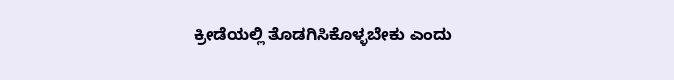ಕ್ರೀಡೆಯಲ್ಲಿ ತೊಡಗಿಸಿಕೊಳ್ಳಬೇಕು ಎಂದು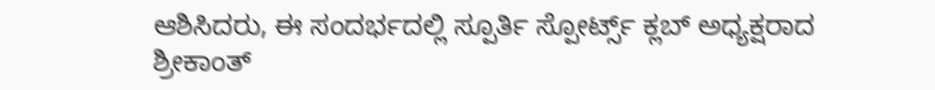ಆಶಿಸಿದರು, ಈ ಸಂದರ್ಭದಲ್ಲಿ ಸ್ಪೂರ್ತಿ ಸ್ಪೋರ್ಟ್ಸ್ ಕ್ಲಬ್ ಅಧ್ಯಕ್ಷರಾದ ಶ್ರೀಕಾಂತ್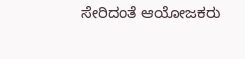ಸೇರಿದಂತೆ ಆಯೋಜಕರು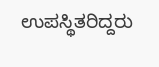ಉಪಸ್ಥಿತರಿದ್ದರು